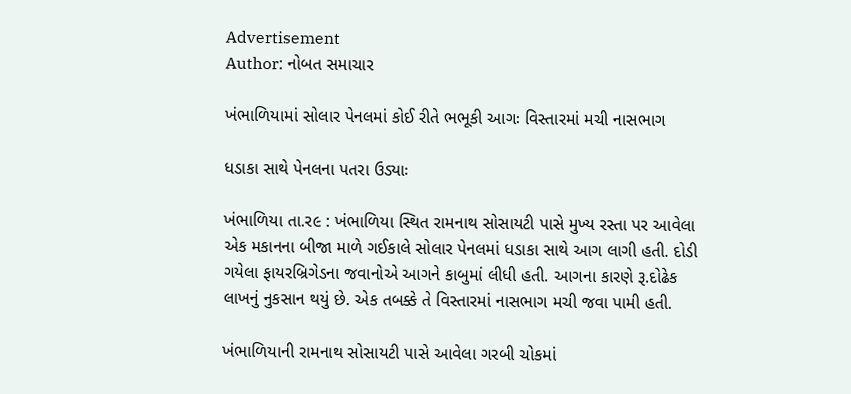Advertisement
Author: નોબત સમાચાર

ખંભાળિયામાં સોલાર પેનલમાં કોઈ રીતે ભભૂકી આગઃ વિસ્તારમાં મચી નાસભાગ

ધડાકા સાથે પેનલના પતરા ઉડ્યાઃ

ખંભાળિયા તા.ર૯ : ખંભાળિયા સ્થિત રામનાથ સોસાયટી પાસે મુખ્ય રસ્તા પર આવેલા એક મકાનના બીજા માળે ગઈકાલે સોલાર પેનલમાં ધડાકા સાથે આગ લાગી હતી. દોડી ગયેલા ફાયરબ્રિગેડના જવાનોએ આગને કાબુમાં લીધી હતી. આગના કારણે રૂ.દોઢેક લાખનું નુકસાન થયું છે. એક તબક્કે તે વિસ્તારમાં નાસભાગ મચી જવા પામી હતી.

ખંભાળિયાની રામનાથ સોસાયટી પાસે આવેલા ગરબી ચોકમાં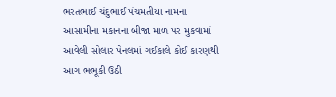ભરતભાઈ ચંદુભાઈ પંચમતીયા નામના આસામીના મકાનના બીજા માળ પર મુકવામાં આવેલી સોલાર પેનલમાં ગઈકાલે કોઈ કારણથી આગ ભભૂકી ઉઠી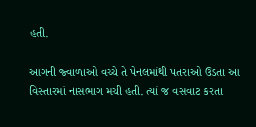હતી.

આગની જ્વાળાઓ વચ્ચે તે પેનલમાંથી પતરાઓ ઉડતા આ વિસ્તારમાં નાસભાગ મચી હતી. ત્યાં જ વસવાટ કરતા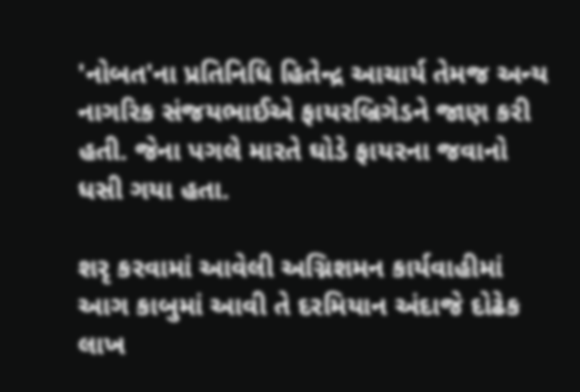'નોબત'ના પ્રતિનિધિ હિતેન્દ્ર આચાર્ય તેમજ અન્ય નાગરિક સંજયભાઈએ ફાયરબ્રિગેડને જાણ કરી હતી. જેના પગલે મારતે ઘોડે ફાયરના જવાનો ધસી ગયા હતા.

શરૃ કરવામાં આવેલી અગ્નિશમન કાર્યવાહીમાં આગ કાબુમાં આવી તે દરમિયાન અંદાજે દોઢેક લાખ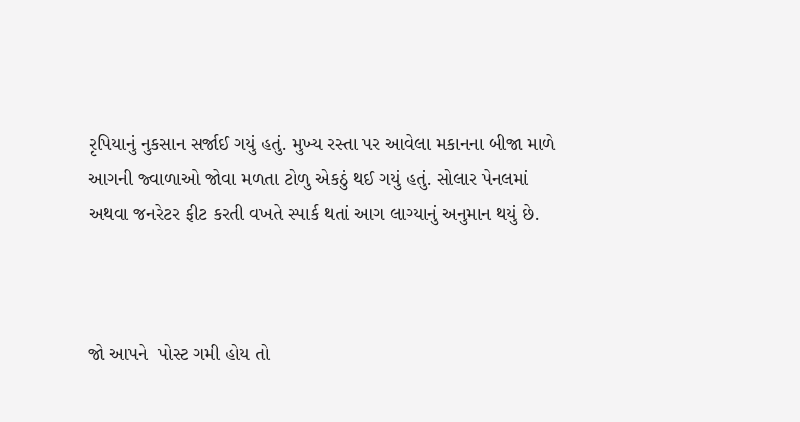રૃપિયાનું નુકસાન સર્જાઈ ગયું હતું. મુખ્ય રસ્તા પર આવેલા મકાનના બીજા માળે આગની જ્વાળાઓ જોવા મળતા ટોળુ એકઠું થઈ ગયું હતું. સોલાર પેનલમાં અથવા જનરેટર ફીટ કરતી વખતે સ્પાર્ક થતાં આગ લાગ્યાનું અનુમાન થયું છે.



જો આપને  પોસ્ટ ગમી હોય તો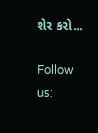શેર કરો...

Follow us: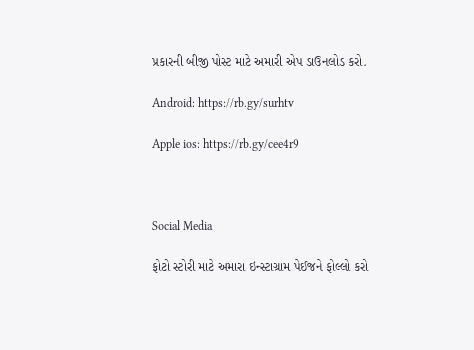પ્રકારની બીજી પોસ્ટ માટે અમારી એપ ડાઉનલોડ કરો.

Android: https://rb.gy/surhtv

Apple ios: https://rb.gy/cee4r9



Social Media

ફોટો સ્ટોરી માટે અમારા ઇન્સ્ટાગ્રામ પેઈજને ફોલ્લો કરો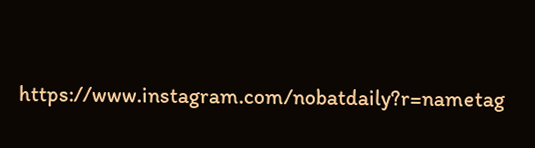https://www.instagram.com/nobatdaily?r=nametag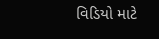વિડિયો માટે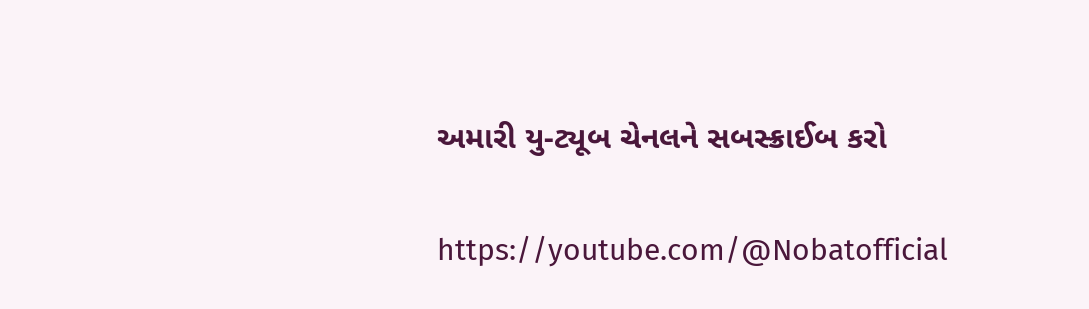અમારી યુ-ટ્યૂબ ચેનલને સબસ્ક્રાઈબ કરો

https://youtube.com/@Nobatofficial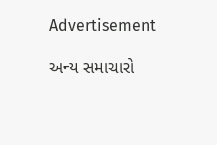Advertisement

અન્ય સમાચારો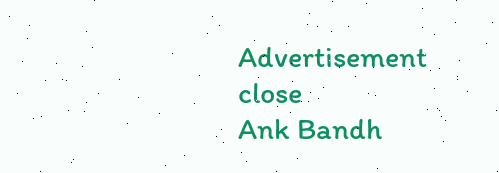Advertisement
close
Ank Bandh